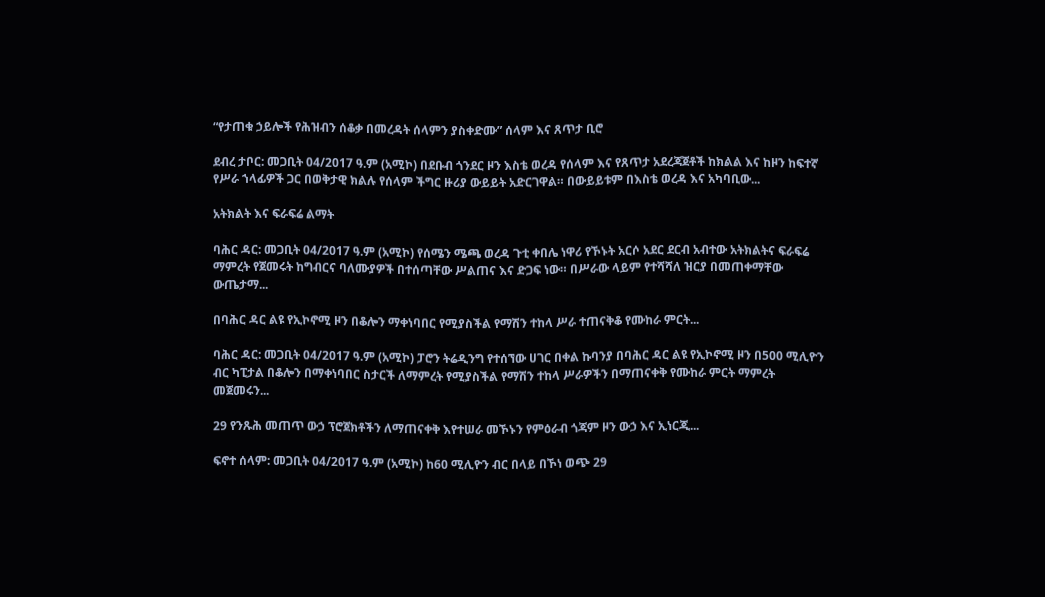“የታጠቁ ኃይሎች የሕዝብን ሰቆቃ በመረዳት ሰላምን ያስቀድሙ” ሰላም እና ጸጥታ ቢሮ

ደብረ ታቦር: መጋቢት 04/2017 ዓ.ም (አሚኮ) በደቡብ ጎንደር ዞን እስቴ ወረዳ የሰላም እና የጸጥታ አደረጃጀቶች ከክልል እና ከዞን ከፍተኛ የሥራ ኀላፊዎች ጋር በወቅታዊ ክልሉ የሰላም ችግር ዙሪያ ውይይት አድርገዋል። በውይይቱም በእስቴ ወረዳ እና አካባቢው...

አትክልት እና ፍራፍሬ ልማት

ባሕር ዳር: መጋቢት 04/2017 ዓ.ም (አሚኮ) የሰሜን ሜጫ ወረዳ ጉቲ ቀበሌ ነዋሪ የኾኑት አርሶ አደር ደርብ አብተው አትክልትና ፍራፍሬ ማምረት የጀመሩት ከግብርና ባለሙያዎች በተሰጣቸው ሥልጠና እና ድጋፍ ነው። በሥራው ላይም የተሻሻለ ዝርያ በመጠቀማቸው ውጤታማ...

በባሕር ዳር ልዩ የኢኮኖሚ ዞን በቆሎን ማቀነባበር የሚያስችል የማሽን ተከላ ሥራ ተጠናቅቆ የሙከራ ምርት...

ባሕር ዳር: መጋቢት 04/2017 ዓ.ም (አሚኮ) ፓሮን ትሬዲንግ የተሰኘው ሀገር በቀል ኩባንያ በባሕር ዳር ልዩ የኢኮኖሚ ዞን በ500 ሚሊዮን ብር ካፒታል በቆሎን በማቀነባበር ስታርች ለማምረት የሚያስችል የማሽን ተከላ ሥራዎችን በማጠናቀቅ የሙከራ ምርት ማምረት መጀመሩን...

29 የንጹሕ መጠጥ ውኃ ፕሮጀክቶችን ለማጠናቀቅ እየተሠራ መኾኑን የምዕራብ ጎጃም ዞን ውኃ እና ኢነርጂ...

ፍኖተ ሰላም: መጋቢት 04/2017 ዓ.ም (አሚኮ) ከ60 ሚሊዮን ብር በላይ በኾነ ወጭ 29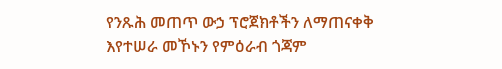የንጹሕ መጠጥ ውኃ ፕሮጀክቶችን ለማጠናቀቅ እየተሠራ መኾኑን የምዕራብ ጎጃም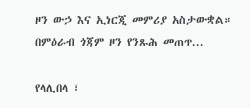ዞን ውኃ እና ኢነርጂ መምሪያ አስታውቋል። በምዕራብ ጎጃም ዞን የንጹሕ መጠጥ...

የላሊበላ ፣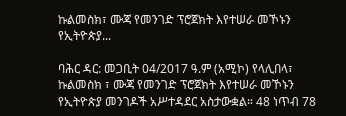ኩልመስክ፣ ሙጃ የመንገድ ፕሮጀክት እየተሠራ መኾኑን የኢትዮጵያ...

ባሕር ዳር: መጋቢት 04/2017 ዓ.ም (አሚኮ) የላሊበላ፣ ኩልመስክ ፣ ሙጃ የመንገድ ፕሮጀክት እየተሠራ መኾኑን የኢትዮጵያ መንገዶች አሥተዳደር አስታውቋል። 48 ነጥብ 78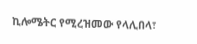ኪሎሜትር የሚረዝመው የላሊበላ፣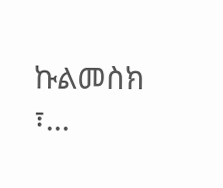ኩልመስክ ፣...